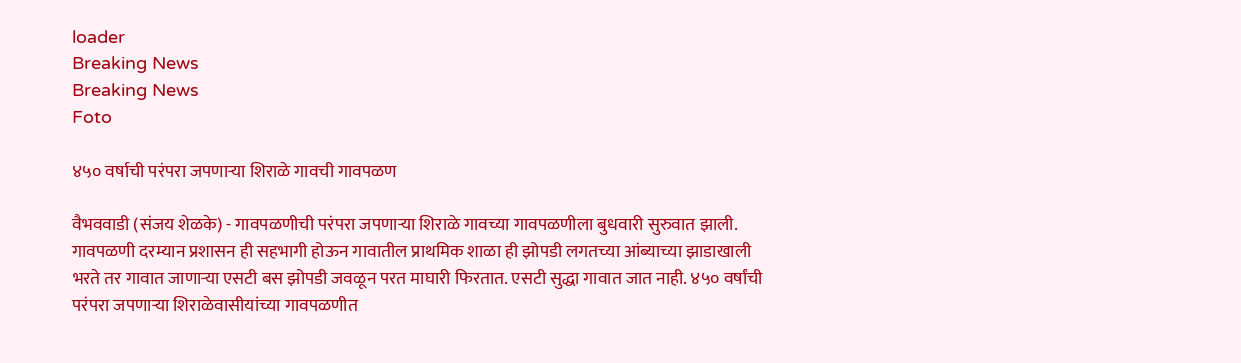loader
Breaking News
Breaking News
Foto

४५० वर्षाची परंपरा जपणार्‍या शिराळे गावची गावपळण

वैभववाडी (संजय शेळके) - गावपळणीची परंपरा जपणार्‍या शिराळे गावच्या गावपळणीला बुधवारी सुरुवात झाली. गावपळणी दरम्यान प्रशासन ही सहभागी होऊन गावातील प्राथमिक शाळा ही झोपडी लगतच्या आंब्याच्या झाडाखाली भरते तर गावात जाणार्‍या एसटी बस झोपडी जवळून परत माघारी फिरतात. एसटी सुद्धा गावात जात नाही. ४५० वर्षांची परंपरा जपणार्‍या शिराळेवासीयांच्या गावपळणीत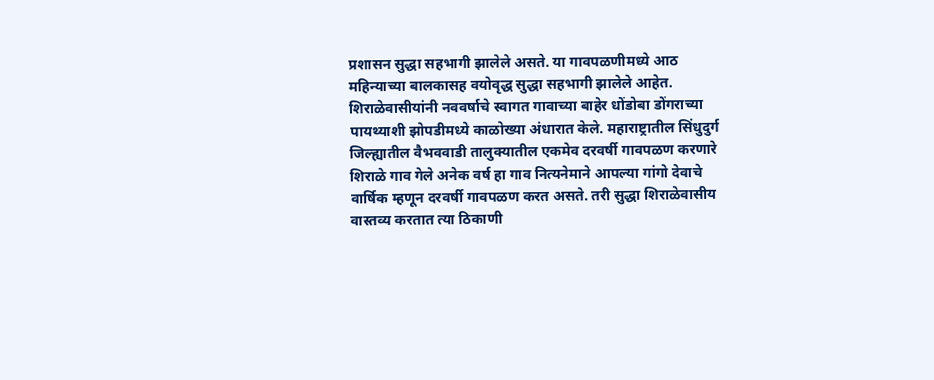प्रशासन सुद्धा सहभागी झालेले असते. या गावपळणीमध्ये आठ महिन्याच्या बालकासह वयोवृद्ध सुद्धा सहभागी झालेले आहेत. शिराळेवासीयांनी नववर्षाचे स्वागत गावाच्या बाहेर धोंडोबा डोंगराच्या पायथ्याशी झोपडीमध्ये काळोख्या अंधारात केले. महाराष्ट्रातील सिंधुदुर्ग जिल्ह्यातील वैभववाडी तालुक्यातील एकमेव दरवर्षी गावपळण करणारे शिराळे गाव गेले अनेक वर्ष हा गाव नित्यनेमाने आपल्या गांगो देवाचे वार्षिक म्हणून दरवर्षी गावपळण करत असते. तरी सुद्धा शिराळेवासीय वास्तव्य करतात त्या ठिकाणी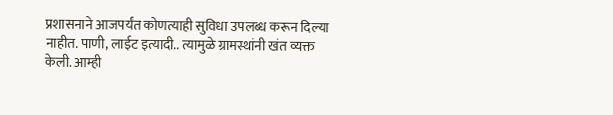प्रशासनाने आजपर्यंत कोणत्याही सुविधा उपलब्ध करून दिल्या नाहीत. पाणी, लाईट इत्यादी.. त्यामुळे ग्रामस्थांनी खंत व्यक्त केली. आम्ही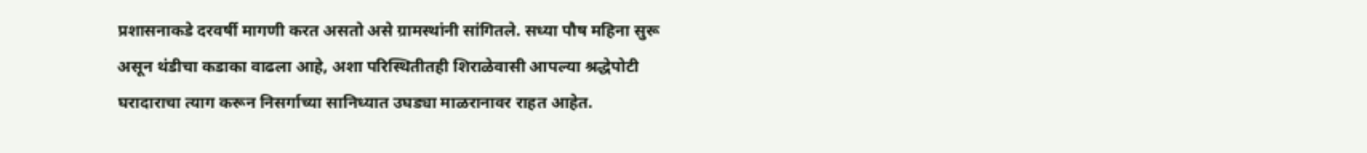प्रशासनाकडे दरवर्षी मागणी करत असतो असे ग्रामस्थांनी सांगितले. सध्या पौष महिना सुरू असून थंडीचा कडाका वाढला आहे, अशा परिस्थितीतही शिराळेवासी आपल्या श्रद्धेपोटी घरादाराचा त्याग करून निसर्गाच्या सानिध्यात उघड्या माळरानावर राहत आहेत.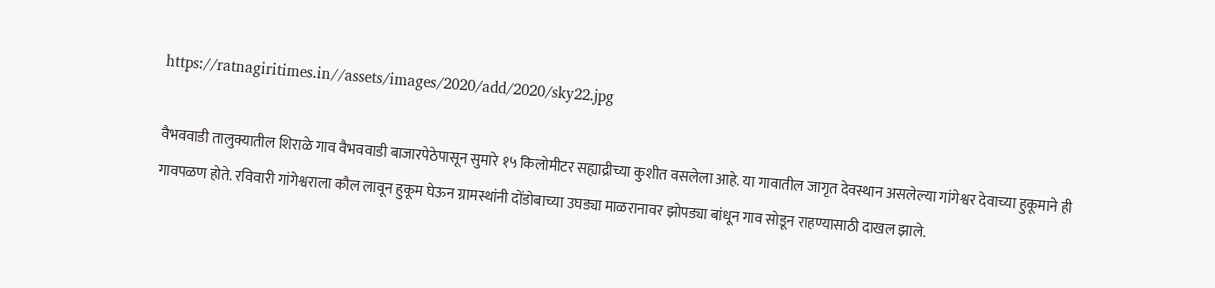https://ratnagiritimes.in//assets/images/2020/add/2020/sky22.jpg

वैभववाडी तालुक्यातील शिराळे गाव वैभववाडी बाजारपेठेपासून सुमारे १५ किलोमीटर सह्याद्रीच्या कुशीत वसलेला आहे. या गावातील जागृत देवस्थान असलेल्या गांगेश्वर देवाच्या हुकूमाने ही गावपळण होते. रविवारी गांगेश्वराला कौल लावून हुकूम घेऊन ग्रामस्थांनी दोंडोबाच्या उघड्या माळरानावर झोपड्या बांधून गाव सोडून राहण्यासाठी दाखल झाले.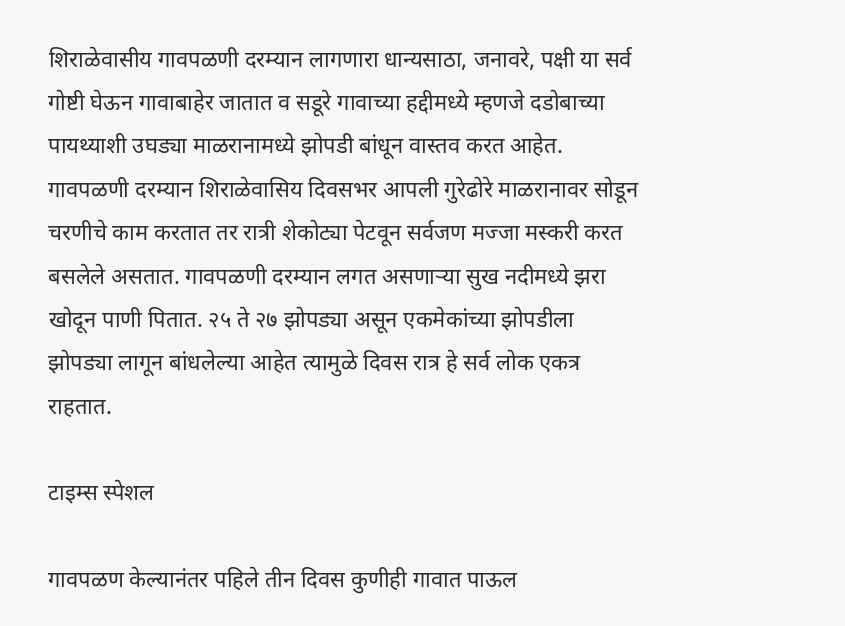शिराळेवासीय गावपळणी दरम्यान लागणारा धान्यसाठा, जनावरे, पक्षी या सर्व गोष्टी घेऊन गावाबाहेर जातात व सडूरे गावाच्या हद्दीमध्ये म्हणजे दडोबाच्या पायथ्याशी उघड्या माळरानामध्ये झोपडी बांधून वास्तव करत आहेत. गावपळणी दरम्यान शिराळेवासिय दिवसभर आपली गुरेढोरे माळरानावर सोडून चरणीचे काम करतात तर रात्री शेकोट्या पेटवून सर्वजण मज्जा मस्करी करत बसलेले असतात. गावपळणी दरम्यान लगत असणार्‍या सुख नदीमध्ये झरा खोदून पाणी पितात. २५ ते २७ झोपड्या असून एकमेकांच्या झोपडीला झोपड्या लागून बांधलेल्या आहेत त्यामुळे दिवस रात्र हे सर्व लोक एकत्र राहतात.

टाइम्स स्पेशल

गावपळण केल्यानंतर पहिले तीन दिवस कुणीही गावात पाऊल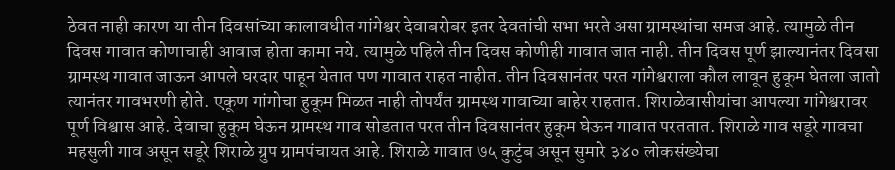ठेवत नाही कारण या तीन दिवसांच्या कालावधीत गांगेश्वर देवाबरोबर इतर देवतांची सभा भरते असा ग्रामस्थांचा समज आहे. त्यामुळे तीन दिवस गावात कोणाचाही आवाज होता कामा नये. त्यामुळे पहिले तीन दिवस कोणीही गावात जात नाही. तीन दिवस पूर्ण झाल्यानंतर दिवसा ग्रामस्थ गावात जाऊन आपले घरदार पाहून येतात पण गावात राहत नाहीत. तीन दिवसानंतर परत गांगेश्वराला कौल लावून हुकूम घेतला जातो त्यानंतर गावभरणी होते. एकूण गांगोचा हुकूम मिळत नाही तोपर्यंत ग्रामस्थ गावाच्या बाहेर राहतात. शिराळेवासीयांचा आपल्या गांगेश्वरावर पूर्ण विश्वास आहे. देवाचा हुकूम घेऊन ग्रामस्थ गाव सोडतात परत तीन दिवसानंतर हुकूम घेऊन गावात परततात. शिराळे गाव सडूरे गावचा महसुली गाव असून सडूरे शिराळे ग्रुप ग्रामपंचायत आहे. शिराळे गावात ७५ कुटुंब असून सुमारे ३४० लोकसंख्येचा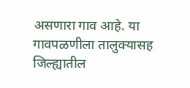असणारा गाव आहे. या गावपळणीला तालुक्यासह जिल्ह्यातील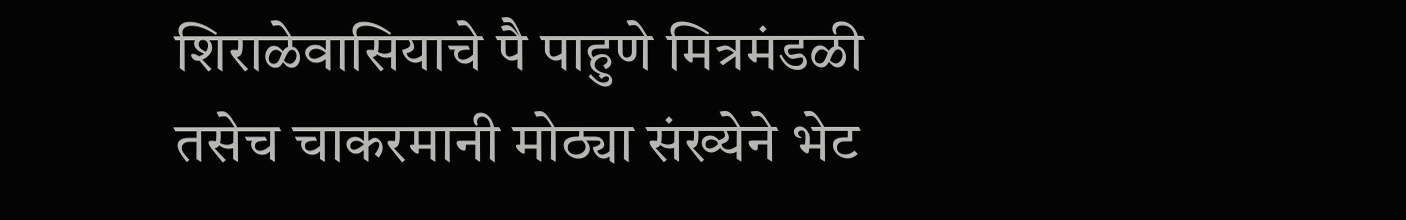शिराळेवासियाचे पै पाहुणे मित्रमंडळी तसेच चाकरमानी मोठ्या संख्येने भेट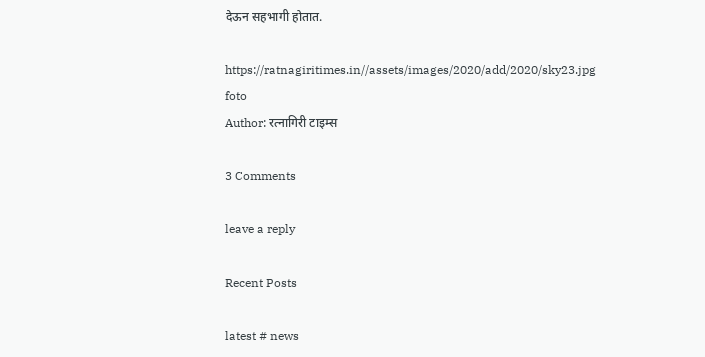देऊन सहभागी होतात.

https://ratnagiritimes.in//assets/images/2020/add/2020/sky23.jpg
foto
Author: रत्नागिरी टाइम्स

3 Comments

leave a reply

Recent Posts

latest # news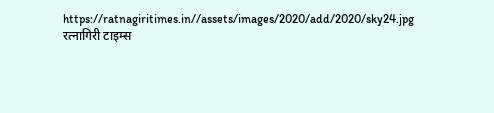https://ratnagiritimes.in//assets/images/2020/add/2020/sky24.jpg
रत्नागिरी टाइम्स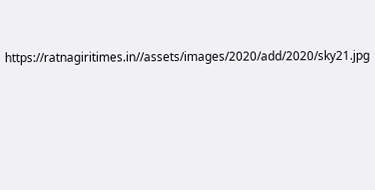https://ratnagiritimes.in//assets/images/2020/add/2020/sky21.jpg